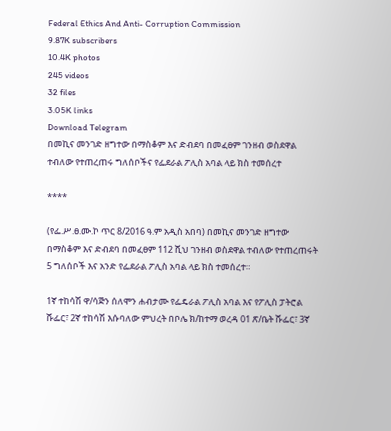Federal Ethics And Anti- Corruption Commission
9.87K subscribers
10.4K photos
245 videos
32 files
3.05K links
Download Telegram
በመኪና መንገድ ዘግተው በማስቆም እና ድብደባ በመፈፀም ገንዘብ ወስደዋል ተብለው የተጠረጠሩ ግለሰቦችና የፌደራል ፖሊስ አባል ላይ ክስ ተመሰረተ

****

(የፌ.ሥ.ፀ.ሙ.ኮ ጥር 8/2016 ዓ.ም አዲስ አበባ) በመኪና መንገድ ዘግተው በማስቆም እና ድብደባ በመፈፀም 112 ሺህ ገንዘብ ወስደዋል ተብለው የተጠረጠሩት 5 ግለሰቦች እና አንድ የፌደራል ፖሊስ አባል ላይ ክስ ተመሰረተ።

1ኛ ተከሳሽ ዋ/ሳጅን ሰለሞን ሐብታሙ የፌዴራል ፖሊስ አባል እና የፖሊስ ፓትሮል ሹፌር፣ 2ኛ ተከሳሽ እሱባለው ምህረት በቦሌ ክ/ከተማ ወረዳ 01 ጽ/ቤት ሹፌር፣ 3ኛ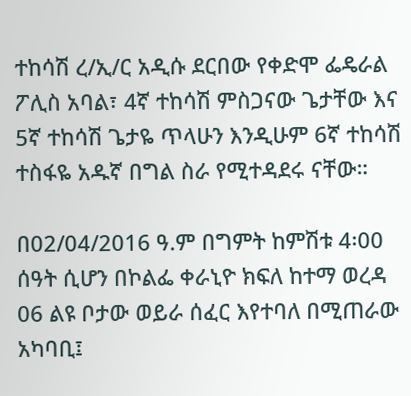ተከሳሽ ረ/ኢ/ር አዲሱ ደርበው የቀድሞ ፌዴራል ፖሊስ አባል፣ 4ኛ ተከሳሽ ምስጋናው ጌታቸው እና 5ኛ ተከሳሽ ጌታዬ ጥላሁን እንዲሁም 6ኛ ተከሳሽ ተስፋዬ አዱኛ በግል ስራ የሚተዳደሩ ናቸው።

በ02/04/2016 ዓ.ም በግምት ከምሽቱ 4፡00 ሰዓት ሲሆን በኮልፌ ቀራኒዮ ክፍለ ከተማ ወረዳ 06 ልዩ ቦታው ወይራ ሰፈር እየተባለ በሚጠራው አካባቢ፤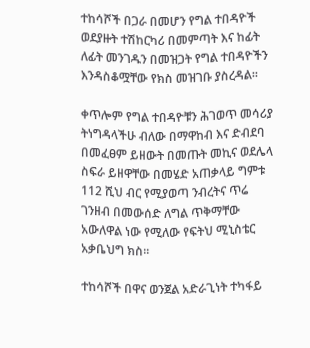ተከሳሾች በጋራ በመሆን የግል ተበዳዮች ወደያዙት ተሽከርካሪ በመምጣት እና ከፊት ለፊት መንገዱን በመዝጋት የግል ተበዳዮችን እንዳስቆሟቸው የክስ መዝገቡ ያስረዳል፡፡

ቀጥሎም የግል ተበዳዮቹን ሕገወጥ መሳሪያ ትነግዳላችሁ ብለው በማዋከብ እና ድብደባ በመፈፀም ይዘውት በመጡት መኪና ወደሌላ ስፍራ ይዘዋቸው በመሄድ አጠቃላይ ግምቱ 112 ሺህ ብር የሚያወጣ ንብረትና ጥሬ ገንዘብ በመውሰድ ለግል ጥቅማቸው አውለዋል ነው የሚለው የፍትህ ሚኒስቴር አቃቤህግ ክስ፡፡

ተከሳሾች በዋና ወንጀል አድራጊነት ተካፋይ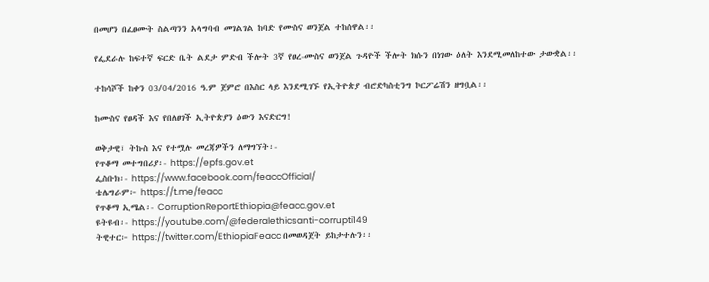በመሆን በፈፀሙት ስልጣንን አላግባብ መገልገል ከባድ የሙስና ወንጀል ተከሰዋል፡፡

የፌደራሉ ከፍተኛ ፍርድ ቤት ልደታ ምድብ ችሎት 3ኛ የፀረ-ሙስና ወንጀል ጉዳዮች ችሎት ክሱን በነገው ዕለት እንደሚመለከተው ታውቋል፡፡

ተከሳሾች ከቀን 03/04/2016 ዓ.ም ጀምሮ በእስር ላይ እንደሚገኙ የኢትዮጵያ ብሮድካስቲንግ ኮርፖሬሽን ዘግቧል፡፡

ከሙስና የፀዳች እና የበለፀገች ኢትዮጵያን ዕውን እናድርግ!

ወቅታዊ፣ ትኩስ እና የተሟሉ መረጃዎችን ለማግኘት፡-
የጥቆማ መተግበሪያ፡- https://epfs.gov.et
ፌስቡክ፡- https://www.facebook.com/feaccOfficial/
ቴሌግራም፦ https://t.me/feacc
የጥቆማ ኢሜል፡- CorruptionReportEthiopia@feacc.gov.et
ዩትዩብ፡- https://youtube.com/@federalethicsanti-corrupti149
ትዊተር፦ https://twitter.com/EthiopiaFeacc በመወዳጀት ይከታተሉን፡፡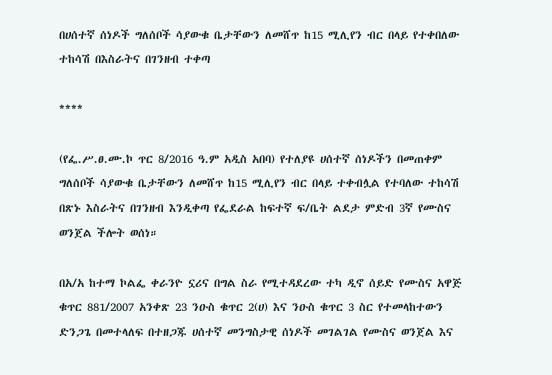በሀሰተኛ ሰነዶች ግለሰቦች ሳያውቁ ቤታቸውን ለመሸጥ ከ15 ሚሊየን ብር በላይ የተቀበለው ተከሳሽ በእስራትና በገንዘብ ተቀጣ

****

(የፌ.ሥ.ፀ.ሙ.ኮ ጥር 8/2016 ዓ.ም አዲስ አበባ) የተለያዩ ሀሰተኛ ሰነዶችን በመጠቀም ግለሰቦች ሳያውቁ ቤታቸውን ለመሸጥ ከ15 ሚሊየን ብር በላይ ተቀብሏል የተባለው ተከሳሽ በጽኑ እስራትና በገንዘብ እንዲቀጣ የፌደራል ከፍተኛ ፍ/ቤት ልደታ ምድብ 3ኛ የሙስና ወንጀል ችሎት ወሰነ።

በአ/አ ከተማ ኮልፌ ቀራንዮ ኗሪና በግል ስራ የሚተዳደረው ተካ ዲኖ ሰይድ የሙስና አዋጅ ቁጥር 881/2007 አንቀጽ 23 ንዑስ ቁጥር 2(ሀ) እና ንዑስ ቁጥር 3 ስር የተመላከተውን ድንጋጌ በመተላለፍ በተዘጋጁ ሀሰተኛ መንግስታዊ ሰነዶች መገልገል የሙስና ወንጀል እና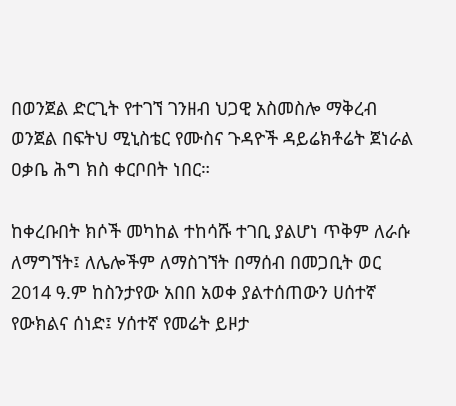በወንጀል ድርጊት የተገኘ ገንዘብ ህጋዊ አስመስሎ ማቅረብ ወንጀል በፍትህ ሚኒስቴር የሙስና ጉዳዮች ዳይሬክቶሬት ጀነራል ዐቃቤ ሕግ ክስ ቀርቦበት ነበር።

ከቀረቡበት ክሶች መካከል ተከሳሹ ተገቢ ያልሆነ ጥቅም ለራሱ ለማግኘት፤ ለሌሎችም ለማስገኘት በማሰብ በመጋቢት ወር 2014 ዓ.ም ከስንታየው አበበ አወቀ ያልተሰጠውን ሀሰተኛ የውክልና ሰነድ፤ ሃሰተኛ የመሬት ይዞታ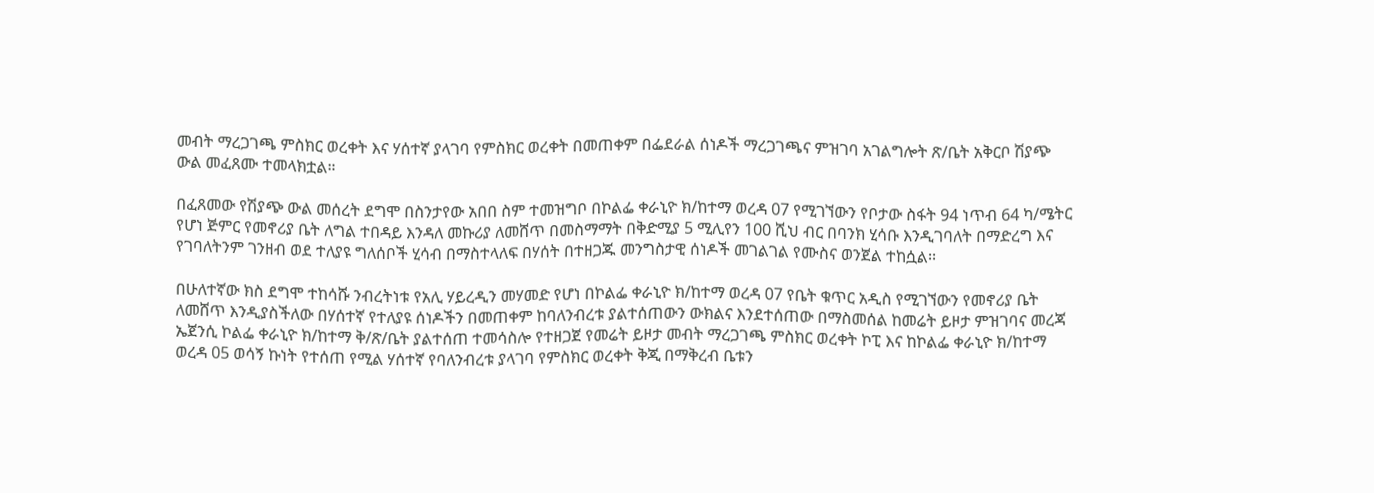መብት ማረጋገጫ ምስክር ወረቀት እና ሃሰተኛ ያላገባ የምስክር ወረቀት በመጠቀም በፌደራል ሰነዶች ማረጋገጫና ምዝገባ አገልግሎት ጽ/ቤት አቅርቦ ሽያጭ ውል መፈጸሙ ተመላክቷል።

በፈጸመው የሽያጭ ውል መሰረት ደግሞ በስንታየው አበበ ስም ተመዝግቦ በኮልፌ ቀራኒዮ ክ/ከተማ ወረዳ 07 የሚገኘውን የቦታው ስፋት 94 ነጥብ 64 ካ/ሜትር የሆነ ጅምር የመኖሪያ ቤት ለግል ተበዳይ እንዳለ መኩሪያ ለመሸጥ በመስማማት በቅድሚያ 5 ሚሊየን 100 ሺህ ብር በባንክ ሂሳቡ እንዲገባለት በማድረግ እና የገባለትንም ገንዘብ ወደ ተለያዩ ግለሰቦች ሂሳብ በማስተላለፍ በሃሰት በተዘጋጁ መንግስታዊ ሰነዶች መገልገል የሙስና ወንጀል ተከሷል፡፡

በሁለተኛው ክስ ደግሞ ተከሳሹ ንብረትነቱ የአሊ ሃይረዲን መሃመድ የሆነ በኮልፌ ቀራኒዮ ክ/ከተማ ወረዳ 07 የቤት ቁጥር አዲስ የሚገኘውን የመኖሪያ ቤት ለመሸጥ እንዲያስችለው በሃሰተኛ የተለያዩ ሰነዶችን በመጠቀም ከባለንብረቱ ያልተሰጠውን ውክልና እንደተሰጠው በማስመሰል ከመሬት ይዞታ ምዝገባና መረጃ ኤጀንሲ ኮልፌ ቀራኒዮ ክ/ከተማ ቅ/ጽ/ቤት ያልተሰጠ ተመሳስሎ የተዘጋጀ የመሬት ይዞታ መብት ማረጋገጫ ምስክር ወረቀት ኮፒ እና ከኮልፌ ቀራኒዮ ክ/ከተማ ወረዳ 05 ወሳኝ ኩነት የተሰጠ የሚል ሃሰተኛ የባለንብረቱ ያላገባ የምስክር ወረቀት ቅጂ በማቅረብ ቤቱን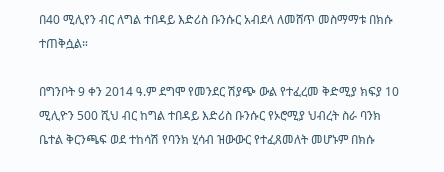በ40 ሚሊየን ብር ለግል ተበዳይ እድሪስ ቡንሱር አብደላ ለመሸጥ መስማማቱ በክሱ ተጠቅሷል።

በግንቦት 9 ቀን 2014 ዓ.ም ደግሞ የመንደር ሽያጭ ውል የተፈረመ ቅድሚያ ክፍያ 10 ሚሊዮን 500 ሺህ ብር ከግል ተበዳይ እድሪስ ቡንሱር የኦሮሚያ ህብረት ስራ ባንክ ቤተል ቅርንጫፍ ወደ ተከሳሽ የባንክ ሂሳብ ዝውውር የተፈጸመለት መሆኑም በክሱ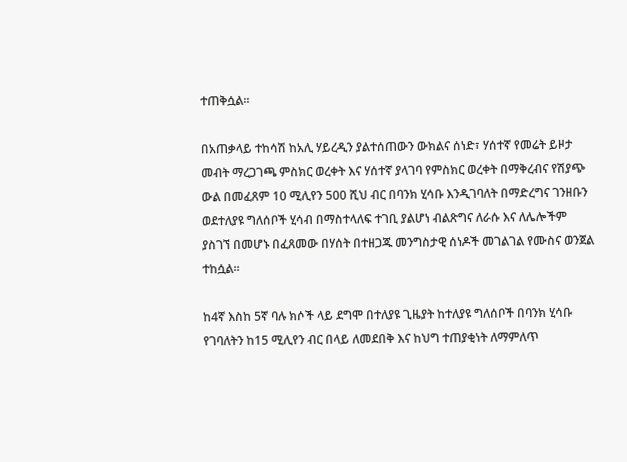ተጠቅሷል።

በአጠቃላይ ተከሳሽ ከአሊ ሃይረዲን ያልተሰጠውን ውክልና ሰነድ፣ ሃሰተኛ የመሬት ይዞታ መብት ማረጋገጫ ምስክር ወረቀት እና ሃሰተኛ ያላገባ የምስክር ወረቀት በማቅረብና የሽያጭ ውል በመፈጸም 10 ሚሊየን 500 ሺህ ብር በባንክ ሂሳቡ እንዲገባለት በማድረግና ገንዘቡን ወደተለያዩ ግለሰቦች ሂሳብ በማስተላለፍ ተገቢ ያልሆነ ብልጽግና ለራሱ እና ለሌሎችም ያስገኘ በመሆኑ በፈጸመው በሃሰት በተዘጋጁ መንግስታዊ ሰነዶች መገልገል የሙስና ወንጀል ተከሷል፡፡

ከ4ኛ እስከ 5ኛ ባሉ ክሶች ላይ ደግሞ በተለያዩ ጊዜያት ከተለያዩ ግለሰቦች በባንክ ሂሳቡ የገባለትን ከ15 ሚሊየን ብር በላይ ለመደበቅ እና ከህግ ተጠያቂነት ለማምለጥ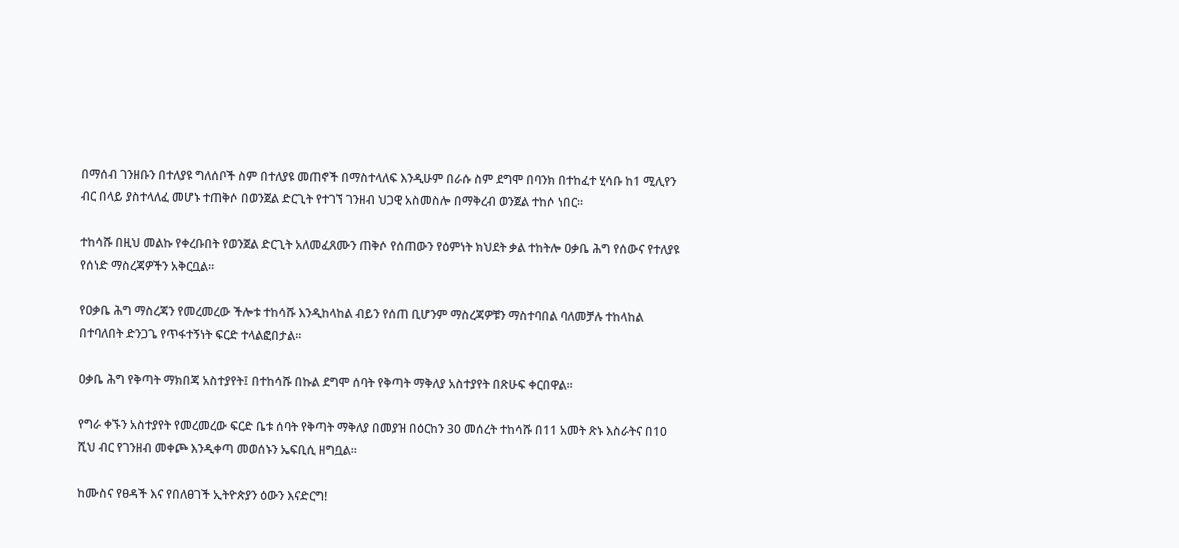በማሰብ ገንዘቡን በተለያዩ ግለሰቦች ስም በተለያዩ መጠኖች በማስተላለፍ እንዲሁም በራሱ ስም ደግሞ በባንክ በተከፈተ ሂሳቡ ከ1 ሚሊየን ብር በላይ ያስተላለፈ መሆኑ ተጠቅሶ በወንጀል ድርጊት የተገኘ ገንዘብ ህጋዊ አስመስሎ በማቅረብ ወንጀል ተከሶ ነበር።

ተከሳሹ በዚህ መልኩ የቀረቡበት የወንጀል ድርጊት አለመፈጸሙን ጠቅሶ የሰጠውን የዕምነት ክህደት ቃል ተከትሎ ዐቃቤ ሕግ የሰውና የተለያዩ የሰነድ ማስረጃዎችን አቅርቧል።

የዐቃቤ ሕግ ማስረጃን የመረመረው ችሎቱ ተከሳሹ እንዲከላከል ብይን የሰጠ ቢሆንም ማስረጃዎቹን ማስተባበል ባለመቻሉ ተከላከል በተባለበት ድንጋጌ የጥፋተኝነት ፍርድ ተላልፎበታል።

ዐቃቤ ሕግ የቅጣት ማክበጃ አስተያየት፤ በተከሳሹ በኩል ደግሞ ሰባት የቅጣት ማቅለያ አስተያየት በጽሁፍ ቀርበዋል።

የግራ ቀኙን አስተያየት የመረመረው ፍርድ ቤቱ ሰባት የቅጣት ማቅለያ በመያዝ በዕርከን 30 መሰረት ተከሳሹ በ11 አመት ጽኑ እስራትና በ10 ሺህ ብር የገንዘብ መቀጮ እንዲቀጣ መወሰኑን ኤፍቢሲ ዘግቧል።

ከሙስና የፀዳች እና የበለፀገች ኢትዮጵያን ዕውን እናድርግ!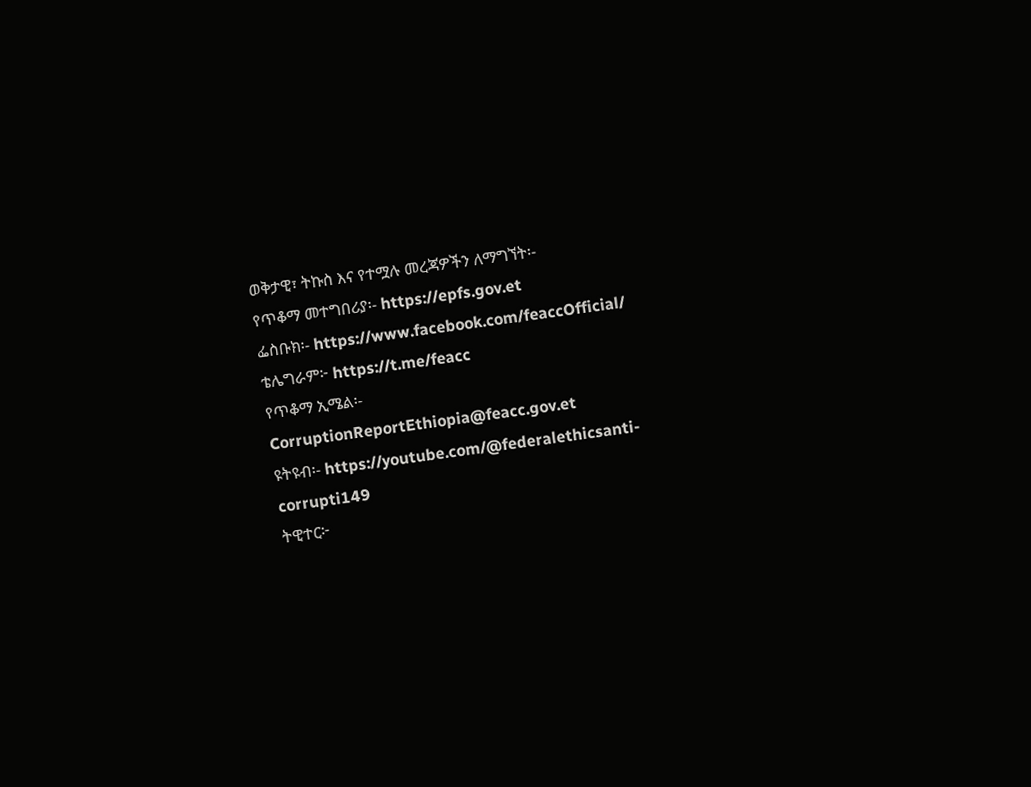ወቅታዊ፣ ትኩስ እና የተሟሉ መረጃዎችን ለማግኘት፡-
የጥቆማ መተግበሪያ፡- https://epfs.gov.et
ፌስቡክ፡- https://www.facebook.com/feaccOfficial/
ቴሌግራም፦ https://t.me/feacc
የጥቆማ ኢሜል፡- CorruptionReportEthiopia@feacc.gov.et
ዩትዩብ፡- https://youtube.com/@federalethicsanti-corrupti149
ትዊተር፦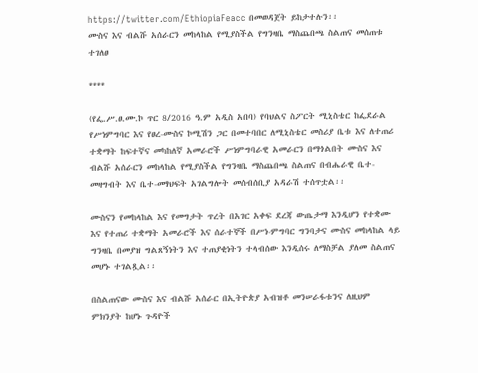https://twitter.com/EthiopiaFeacc በመወዳጀት ይከታተሉን፡፡
ሙስና እና ብልሹ አሰራርን መከላከል የሚያስችል የግንዛቤ ማስጨበጫ ስልጠና መሰጠቱ ተገለፀ

****

(የፌ.ሥ.ፀ.ሙ.ኮ ጥር 8/2016 ዓ.ም አዲስ አበባ) የባህልና ስፖርት ሚኒስቴር ከፌደራል የሥነምግባር እና የፀረ-ሙስና ኮሚሽን ጋር በመተባበር ለሚኒስቴር መስሪያ ቤቱ እና ለተጠሪ ተቋማት ከፍተኛና መካከለኛ አመራሮች ሥነምግባራዊ አመራርን በማጎልበት ሙስና እና ብልሹ አሰራርን መከላከል የሚያስችል የግንዛቤ ማስጨበጫ ስልጠና በብሔራዊ ቤተ-መዛግብት እና ቤተ-መፃህፍት አገልግሎት መሰብሰቢያ አዳራሽ ተሰጥቷል፡፡

ሙስናን የመከላከል እና የመግታት ጥረት በአገር አቀፍ ደረጃ ውጤታማ እንዲሆን የተቋሙ እና የተጠሪ ተቋማት አመራሮች እና ሰራተኞች በሥነ-ምግባር ግንባታና ሙስና መከላከል ላይ ግንዛቤ በመያዝ ግልጸኝነትን እና ተጠያቂነትን ተላብሰው እንዲሰሩ ለማስቻል ያለመ ስልጠና መሆኑ ተገልጿል፡፡

በስልጠናው ሙስና እና ብልሹ አሰራር በኢትዮጵያ አብዝቶ መንሠራፋቱንና ለዚህም ምክንያት ከሆኑ ጉዳዮች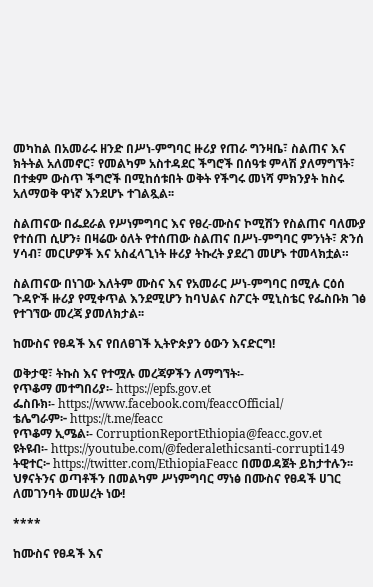መካከል በአመራሩ ዘንድ በሥነ-ምግባር ዙሪያ የጠራ ግንዛቤ፣ ስልጠና እና ክትትል አለመኖር፣ የመልካም አስተዳደር ችግሮች በሰዓቱ ምላሽ ያለማግኘት፣ በተቋም ውስጥ ችግሮች በሚከሰቱበት ወቅት የችግሩ መነሻ ምክንያት ከስሩ አለማወቅ ዋነኛ እንደሆኑ ተገልጿል፡፡

ስልጠናው በፌደራል የሥነምግባር እና የፀረ-ሙስና ኮሚሽን የስልጠና ባለሙያ የተሰጠ ሲሆን፥ በዛሬው ዕለት የተሰጠው ስልጠና በሥነ-ምግባር ምንነት፣ ጽንሰ ሃሳብ፣ መርሆዎች እና አስፈላጊነት ዙሪያ ትኩረት ያደረገ መሆኑ ተመላክቷል።

ስልጠናው በነገው እለትም ሙስና እና የአመራር ሥነ-ምግባር በሚሉ ርዕሰ ጉዳዮች ዙሪያ የሚቀጥል እንደሚሆን ከባህልና ስፖርት ሚኒስቴር የፌስቡክ ገፅ የተገኘው መረጃ ያመለክታል፡፡

ከሙስና የፀዳች እና የበለፀገች ኢትዮጵያን ዕውን እናድርግ!

ወቅታዊ፣ ትኩስ እና የተሟሉ መረጃዎችን ለማግኘት፡-
የጥቆማ መተግበሪያ፡- https://epfs.gov.et
ፌስቡክ፡- https://www.facebook.com/feaccOfficial/
ቴሌግራም፦ https://t.me/feacc
የጥቆማ ኢሜል፡- CorruptionReportEthiopia@feacc.gov.et
ዩትዩብ፡- https://youtube.com/@federalethicsanti-corrupti149
ትዊተር፦ https://twitter.com/EthiopiaFeacc በመወዳጀት ይከታተሉን፡፡
ህፃናትንና ወጣቶችን በመልካም ሥነምግባር ማነፅ በሙስና የፀዳች ሀገር ለመገንባት መሠረት ነው!

****

ከሙስና የፀዳች እና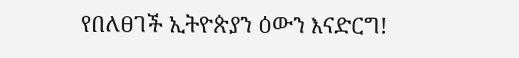የበለፀገች ኢትዮጵያን ዕውን እናድርግ!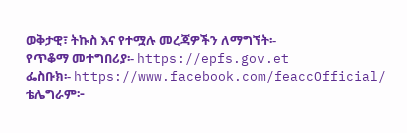ወቅታዊ፣ ትኩስ እና የተሟሉ መረጃዎችን ለማግኘት፡-
የጥቆማ መተግበሪያ፡- https://epfs.gov.et
ፌስቡክ፡- https://www.facebook.com/feaccOfficial/
ቴሌግራም፦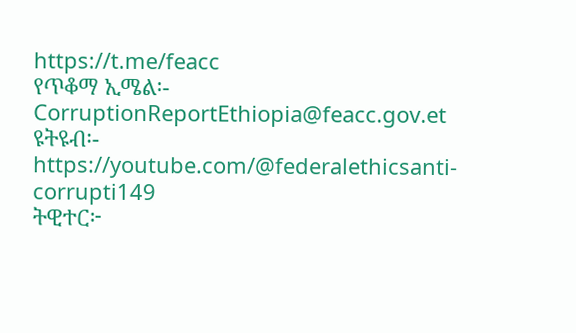https://t.me/feacc
የጥቆማ ኢሜል፡- CorruptionReportEthiopia@feacc.gov.et
ዩትዩብ፡- https://youtube.com/@federalethicsanti-corrupti149
ትዊተር፦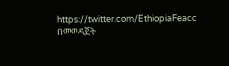https://twitter.com/EthiopiaFeacc በመወዳጀት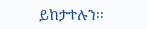ይከታተሉን፡፡